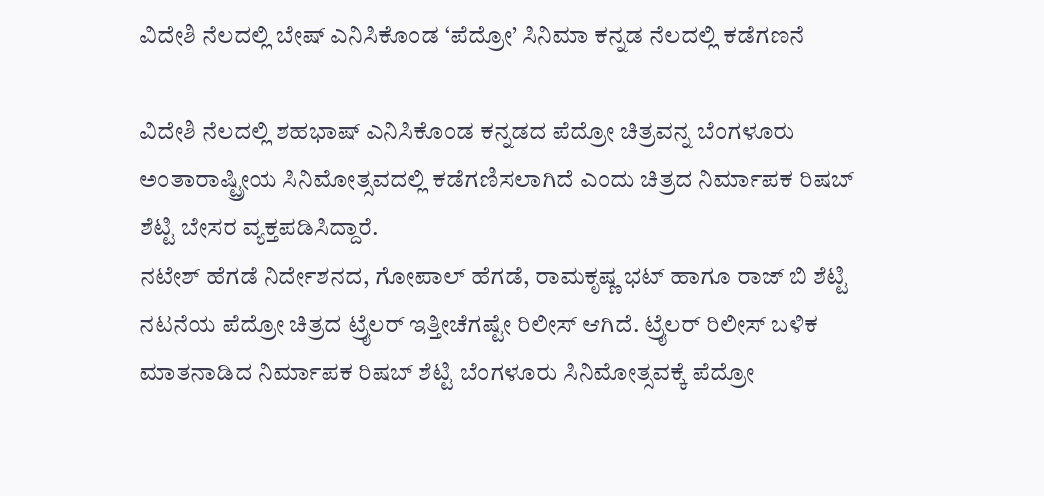ವಿದೇಶಿ ನೆಲದಲ್ಲಿ ಬೇಷ್ ಎನಿಸಿಕೊಂಡ ‘ಪೆದ್ರೋ’ ಸಿನಿಮಾ ಕನ್ನಡ ನೆಲದಲ್ಲಿ ಕಡೆಗಣನೆ

ವಿದೇಶಿ ನೆಲದಲ್ಲಿ ಶಹಭಾಷ್ ಎನಿಸಿಕೊಂಡ ಕನ್ನಡದ ಪೆದ್ರೋ ಚಿತ್ರವನ್ನ ಬೆಂಗಳೂರು ಅಂತಾರಾಷ್ಟ್ರೀಯ ಸಿನಿಮೋತ್ಸವದಲ್ಲಿ ಕಡೆಗಣಿಸಲಾಗಿದೆ ಎಂದು ಚಿತ್ರದ ನಿರ್ಮಾಪಕ ರಿಷಬ್ ಶೆಟ್ಟಿ ಬೇಸರ ವ್ಯಕ್ತಪಡಿಸಿದ್ದಾರೆ.
ನಟೇಶ್ ಹೆಗಡೆ ನಿರ್ದೇಶನದ, ಗೋಪಾಲ್ ಹೆಗಡೆ, ರಾಮಕೃಷ್ಣ ಭಟ್ ಹಾಗೂ ರಾಜ್ ಬಿ ಶೆಟ್ಟಿ ನಟನೆಯ ಪೆದ್ರೋ ಚಿತ್ರದ ಟ್ರೈಲರ್ ಇತ್ತೀಚೆಗಷ್ಟೇ ರಿಲೀಸ್ ಆಗಿದೆ. ಟ್ರೈಲರ್ ರಿಲೀಸ್ ಬಳಿಕ ಮಾತನಾಡಿದ ನಿರ್ಮಾಪಕ ರಿಷಬ್ ಶೆಟ್ಟಿ ಬೆಂಗಳೂರು ಸಿನಿಮೋತ್ಸವಕ್ಕೆ ಪೆದ್ರೋ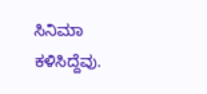ಸಿನಿಮಾ ಕಳಿಸಿದ್ದೆವು.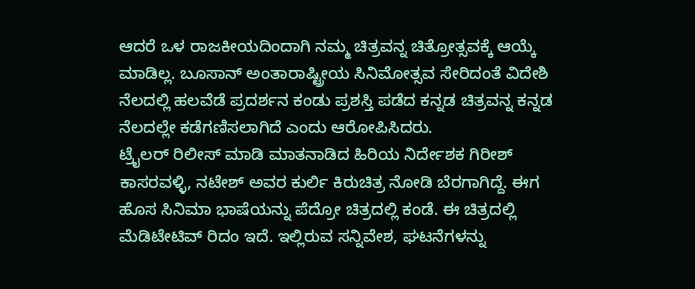ಆದರೆ ಒಳ ರಾಜಕೀಯದಿಂದಾಗಿ ನಮ್ಮ ಚಿತ್ರವನ್ನ ಚಿತ್ರೋತ್ಸವಕ್ಕೆ ಆಯ್ಕೆ ಮಾಡಿಲ್ಲ. ಬೂಸಾನ್ ಅಂತಾರಾಷ್ಟ್ರೀಯ ಸಿನಿಮೋತ್ಸವ ಸೇರಿದಂತೆ ವಿದೇಶಿ ನೆಲದಲ್ಲಿ ಹಲವೆಡೆ ಪ್ರದರ್ಶನ ಕಂಡು ಪ್ರಶಸ್ತಿ ಪಡೆದ ಕನ್ನಡ ಚಿತ್ರವನ್ನ ಕನ್ನಡ ನೆಲದಲ್ಲೇ ಕಡೆಗಣಿಸಲಾಗಿದೆ ಎಂದು ಆರೋಪಿಸಿದರು.
ಟ್ರೈಲರ್ ರಿಲೀಸ್ ಮಾಡಿ ಮಾತನಾಡಿದ ಹಿರಿಯ ನಿರ್ದೇಶಕ ಗಿರೀಶ್ ಕಾಸರವಳ್ಳಿ, ನಟೇಶ್ ಅವರ ಕುರ್ಲಿ ಕಿರುಚಿತ್ರ ನೋಡಿ ಬೆರಗಾಗಿದ್ದೆ. ಈಗ ಹೊಸ ಸಿನಿಮಾ ಭಾಷೆಯನ್ನು ಪೆದ್ರೋ ಚಿತ್ರದಲ್ಲಿ ಕಂಡೆ. ಈ ಚಿತ್ರದಲ್ಲಿ ಮೆಡಿಟೇಟಿವ್ ರಿದಂ ಇದೆ. ಇಲ್ಲಿರುವ ಸನ್ನಿವೇಶ, ಘಟನೆಗಳನ್ನು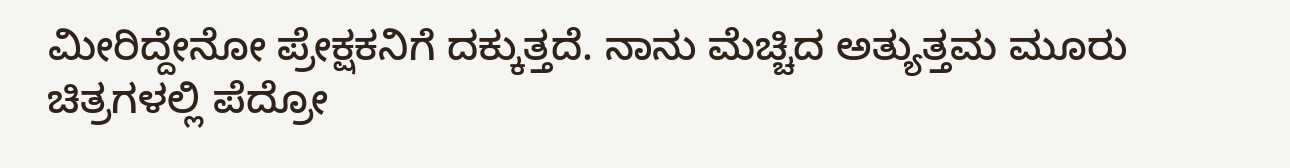ಮೀರಿದ್ದೇನೋ ಪ್ರೇಕ್ಷಕನಿಗೆ ದಕ್ಕುತ್ತದೆ. ನಾನು ಮೆಚ್ಚಿದ ಅತ್ಯುತ್ತಮ ಮೂರು ಚಿತ್ರಗಳಲ್ಲಿ ಪೆದ್ರೋ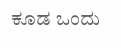ಕೂಡ ಒಂದು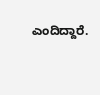ಎಂದಿದ್ದಾರೆ.